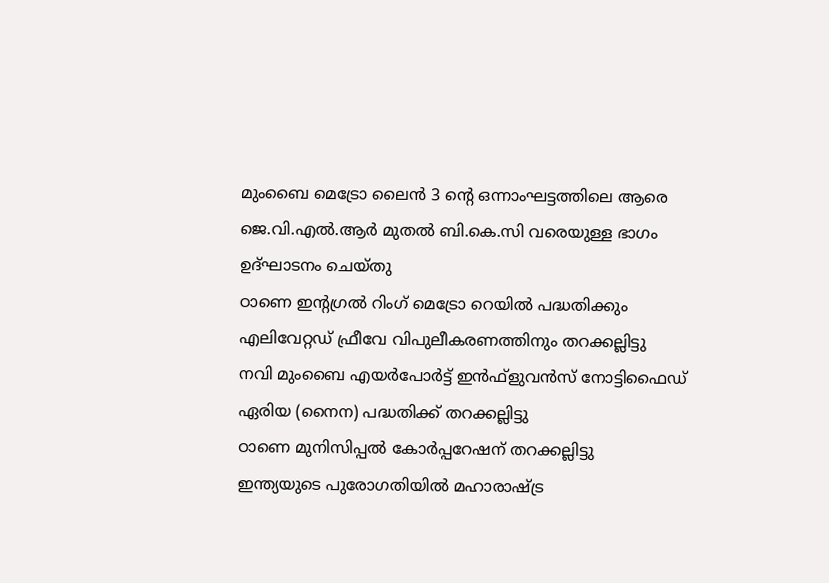മുംബൈ മെട്രോ ലൈന്‍ 3 ന്റെ ഒന്നാംഘട്ടത്തിലെ ആരെ ജെ.വി.എല്‍.ആര്‍ മുതല്‍ ബി.കെ.സി വരെയുള്ള ഭാഗം ഉദ്ഘാടനം ചെയ്തു
ഠാണെ ഇന്റഗ്രല്‍ റിംഗ് മെട്രോ റെയില്‍ പദ്ധതിക്കും എലിവേറ്റഡ് ഫ്രീവേ വിപുലീകരണത്തിനും തറക്കല്ലിട്ടു
നവി മുംബൈ എയര്‍പോര്‍ട്ട് ഇന്‍ഫ്‌ളുവന്‍സ് നോട്ടിഫൈഡ് ഏരിയ (നൈന) പദ്ധതിക്ക് തറക്കല്ലിട്ടു
ഠാണെ മുനിസിപ്പല്‍ കോര്‍പ്പറേഷന് തറക്കല്ലിട്ടു
ഇന്ത്യയുടെ പുരോഗതിയില്‍ മഹാരാഷ്ട്ര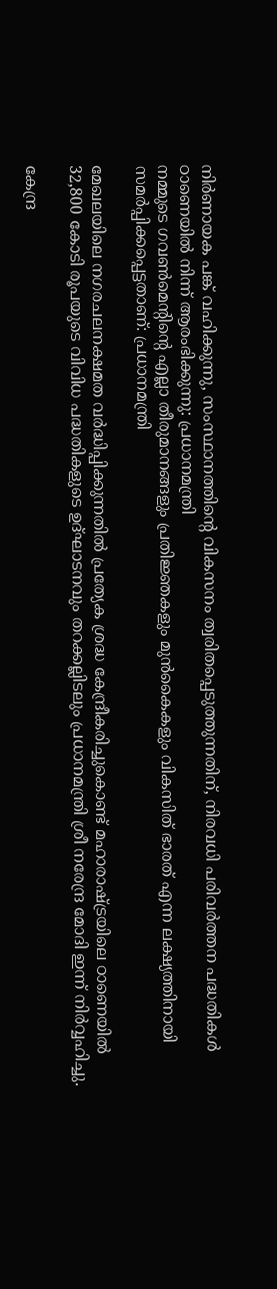നിര്‍ണായക പങ്ക് വഹിക്കുന്നു, സംസ്ഥാനത്തിന്റെ വികസനം ത്വരിതപ്പെടുത്തുന്നതിന്, നിരവധി പരിവര്‍ത്തന പദ്ധതികള്‍ ഠാണെയില്‍ നിന്ന് ആരംഭിക്കുന്നു: പ്രധാനമന്ത്രി
നമ്മുടെ ഗവണ്‍മെന്റിന്റെ എല്ലാ തീരുമാനങ്ങളും പ്രതിജ്ഞകളും മുന്‍കൈകളും വികസിത് ഭാരത് എന്ന ലക്ഷ്യത്തിനായി സമര്‍പ്പിക്കപ്പെട്ടതാണ്: പ്രധാനമന്ത്രി

മേഖലയിലെ നഗരചലനക്ഷമത വര്‍ദ്ധിപ്പിക്കുന്നതില്‍ പ്രത്യേക ശ്രദ്ധ കേന്ദ്രീകരിച്ചുകൊണ്ട് മഹാരാഷ്ട്രയിലെ ഠാണെയില്‍ 32,800 കോടി രൂപയുടെ വിവിധ പദ്ധതികളുടെ ഉദ്ഘാടനവും തറക്കല്ലിടലും പ്രധാനമന്ത്രി ശ്രീ നരേന്ദ്ര മോദി ഇന്ന് നിര്‍വ്വഹിച്ചു.

കേന്ദ്ര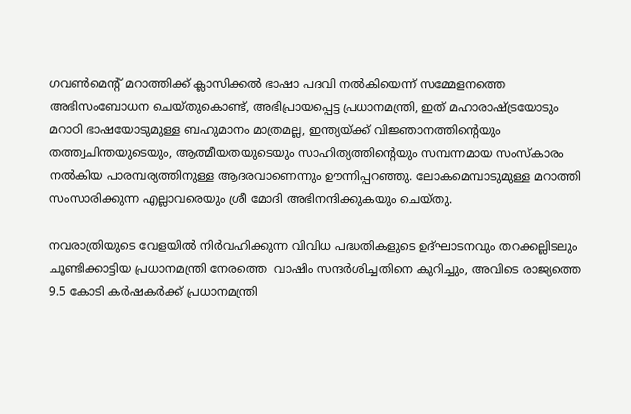ഗവണ്‍മെന്റ് മറാത്തിക്ക് ക്ലാസിക്കല്‍ ഭാഷാ പദവി നല്‍കിയെന്ന് സമ്മേളനത്തെ അഭിസംബോധന ചെയ്തുകൊണ്ട്, അഭിപ്രായപ്പെട്ട പ്രധാനമന്ത്രി, ഇത് മഹാരാഷ്ട്രയോടും മറാഠി ഭാഷയോടുമുള്ള ബഹുമാനം മാത്രമല്ല, ഇന്ത്യയ്ക്ക് വിജ്ഞാനത്തിന്റെയും തത്ത്വചിന്തയുടെയും, ആത്മീയതയുടെയും സാഹിത്യത്തിന്റെയും സമ്പന്നമായ സംസ്‌കാരം നല്‍കിയ പാരമ്പര്യത്തിനുള്ള ആദരവാണെന്നും ഊന്നിപ്പറഞ്ഞു. ലോകമെമ്പാടുമുള്ള മറാത്തി സംസാരിക്കുന്ന എല്ലാവരെയും ശ്രീ മോദി അഭിനന്ദിക്കുകയും ചെയ്തു.

നവരാത്രിയുടെ വേളയില്‍ നിര്‍വഹിക്കുന്ന വിവിധ പദ്ധതികളുടെ ഉദ്ഘാടനവും തറക്കല്ലിടലും ചൂണ്ടിക്കാട്ടിയ പ്രധാനമന്ത്രി നേരത്തെ  വാഷിം സന്ദര്‍ശിച്ചതിനെ കുറിച്ചും, അവിടെ രാജ്യത്തെ 9.5 കോടി കര്‍ഷകര്‍ക്ക് പ്രധാനമന്ത്രി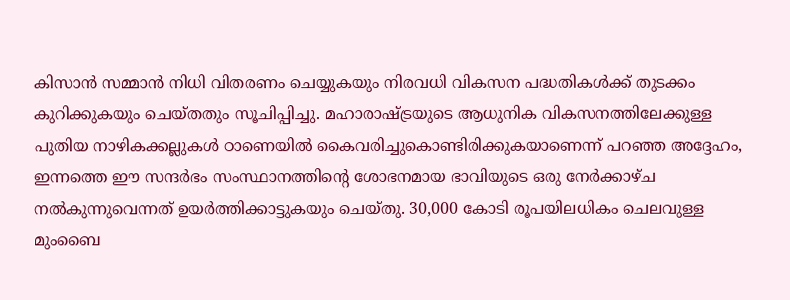കിസാന്‍ സമ്മാന്‍ നിധി വിതരണം ചെയ്യുകയും നിരവധി വികസന പദ്ധതികള്‍ക്ക് തുടക്കം കുറിക്കുകയും ചെയ്തതും സൂചിപ്പിച്ചു. മഹാരാഷ്ട്രയുടെ ആധുനിക വികസനത്തിലേക്കുള്ള പുതിയ നാഴികക്കല്ലുകള്‍ ഠാണെയില്‍ കൈവരിച്ചുകൊണ്ടിരിക്കുകയാണെന്ന് പറഞ്ഞ അദ്ദേഹം, ഇന്നത്തെ ഈ സന്ദര്‍ഭം സംസ്ഥാനത്തിന്റെ ശോഭനമായ ഭാവിയുടെ ഒരു നേര്‍ക്കാഴ്ച നല്‍കുന്നുവെന്നത് ഉയര്‍ത്തിക്കാട്ടുകയും ചെയ്തു. 30,000 കോടി രൂപയിലധികം ചെലവുള്ള മുംബൈ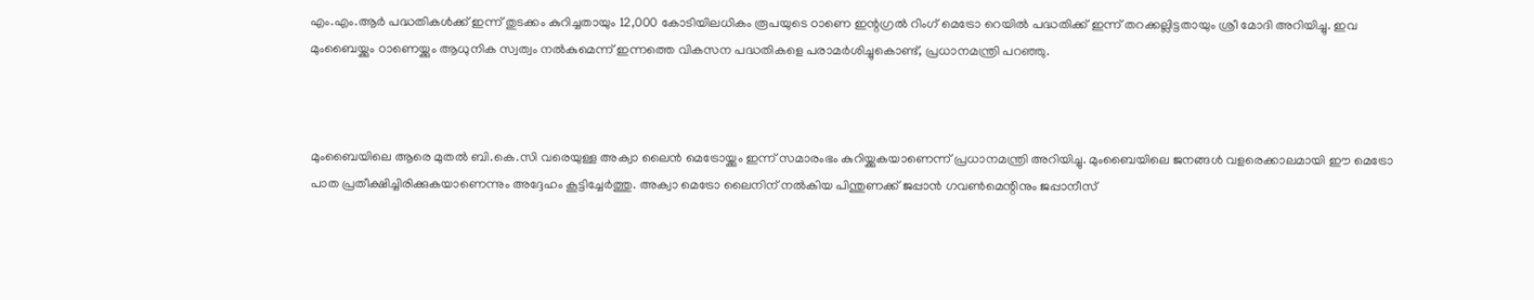എം.എം.ആര്‍ പദ്ധതികള്‍ക്ക് ഇന്ന് തുടക്കം കുറിച്ചതായും 12,000 കോടിയിലധികം രൂപയുടെ ഠാണെ ഇന്റഗ്രല്‍ റിംഗ് മെട്രോ റെയില്‍ പദ്ധതിക്ക് ഇന്ന് തറക്കല്ലിട്ടതായും ശ്രീ മോദി അറിയിച്ചു. ഇവ മുംബൈയ്ക്കും ഠാണെയ്ക്കും ആധുനിക സ്വത്വം നല്‍കുമെന്ന് ഇന്നത്തെ വികസന പദ്ധതികളെ പരാമര്‍ശിച്ചുകൊണ്ട്, പ്രധാനമന്ത്രി പറഞ്ഞു.



മുംബൈയിലെ ആരെ മുതല്‍ ബി.കെ.സി വരെയുള്ള അക്വാ ലൈന്‍ മെട്രോയ്ക്കും ഇന്ന് സമാരംഭം കുറിയ്ക്കുകയാണെന്ന് പ്രധാനമന്ത്രി അറിയിച്ചു. മുംബൈയിലെ ജനങ്ങള്‍ വളരെക്കാലമായി ഈ മെട്രോ പാത പ്രതീക്ഷിച്ചിരിക്കുകയാണെന്നും അദ്ദേഹം കൂട്ടിച്ചേര്‍ത്തു. അക്വാ മെട്രോ ലൈനിന് നല്‍കിയ പിന്തുണക്ക് ജപ്പാന്‍ ഗവണ്‍മെന്റിനും ജപ്പാനീസ്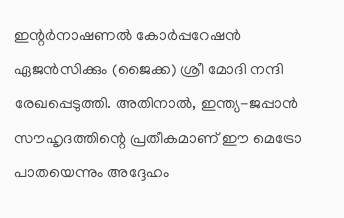ഇന്റര്‍നാഷണല്‍ കോര്‍പ്പറേഷന്‍ ഏജന്‍സിക്കും (ജൈക്ക) ശ്രീ മോദി നന്ദി രേഖപ്പെടുത്തി. അതിനാല്‍, ഇന്ത്യ-ജപ്പാന്‍ സൗഹൃദത്തിന്റെ പ്രതീകമാണ് ഈ മെട്രോ പാതയെന്നും അദ്ദേഹം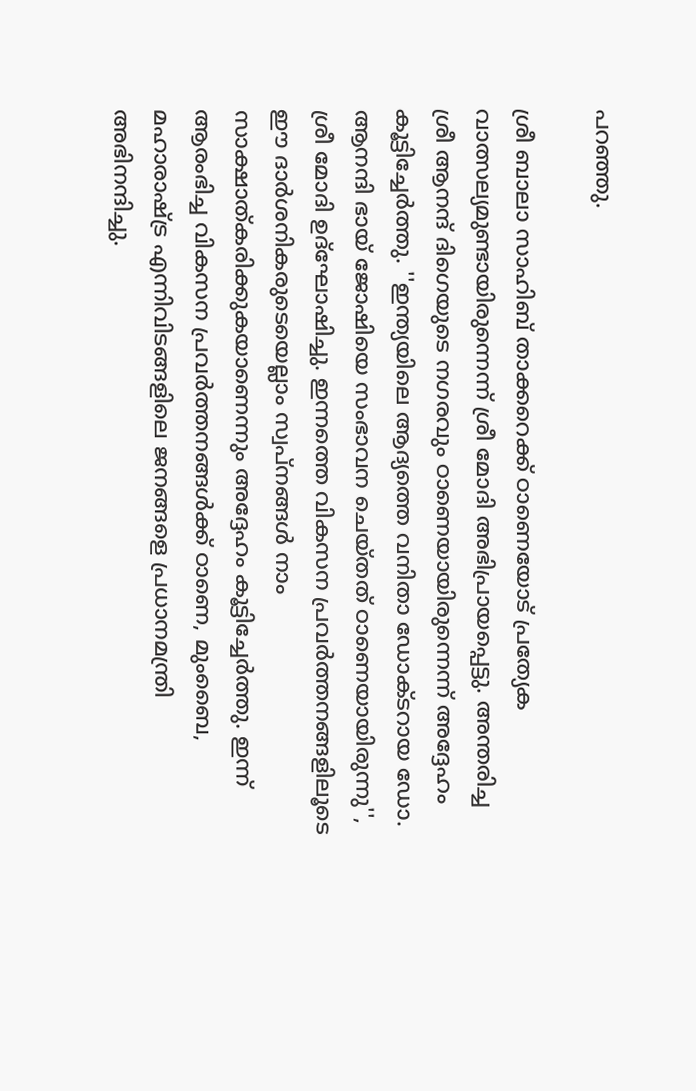പറഞ്ഞു.

ശ്രീ ബാലാ സാഹിബ് താക്കറെക്ക് ഠാണെയോട് പ്രത്യേക വാത്സല്യമുണ്ടായിരുന്നെന്ന് ശ്രീ മോദി അഭിപ്രായപ്പെട്ടു. അന്തരിച്ച ശ്രീ ആനന്ദ് ദിഗെയുടെ നഗരവും ഠാണെയായിരുന്നെന്ന് അദ്ദേഹം കൂട്ടിച്ചേര്‍ത്തു. ''ഇന്ത്യയിലെ ആദ്യത്തെ വനിതാ ഡോക്ടറായ ഡോ. ആനന്ദി ഭായ് ജോഷിയെ സംഭാവന ചെയ്തത് ഠാണെയായിരുന്നു'', ശ്രീ മോദി ഉദ്ഘോഷിച്ചു. ഇന്നത്തെ വികസന പ്രവര്‍ത്തനങ്ങളിലൂടെ ഈ ദാര്‍ശനികരുടെയെല്ലാം സ്വപ്‌നങ്ങള്‍ നാം സാക്ഷാത്കരിക്കുകയാണെന്നും അദ്ദേഹം കൂട്ടിച്ചേര്‍ത്തു. ഇന്ന് ആരംഭിച്ച വികസന പ്രവര്‍ത്തനങ്ങള്‍ക്ക് ഠാണെ, മുംബൈ, മഹാരാഷ്ട്ര എന്നിവിടങ്ങളിലെ ജനങ്ങളെ പ്രധാനമന്ത്രി അഭിനന്ദിച്ചു.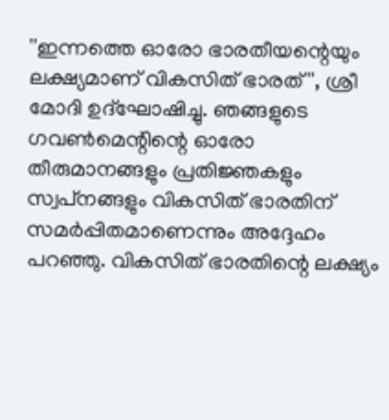''ഇന്നത്തെ ഓരോ ഭാരതീയന്റെയും ലക്ഷ്യമാണ് വികസിത് ഭാരത്'', ശ്രീ മോദി ഉദ്ഘോഷിച്ചു. ഞങ്ങളുടെ ഗവണ്‍മെന്റിന്റെ ഓരോ തീരുമാനങ്ങളും പ്രതിജ്ഞകളും സ്വപ്‌നങ്ങളും വികസിത് ഭാരതിന് സമര്‍പ്പിതമാണെന്നും അദ്ദേഹം പറഞ്ഞു. വികസിത് ഭാരതിന്റെ ലക്ഷ്യം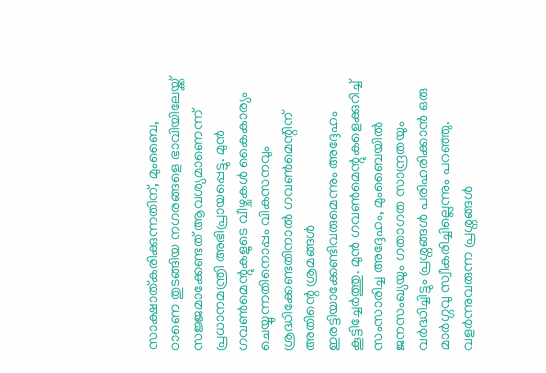സാക്ഷാത്കരിക്കുന്നതിന്, മുംബൈ, ഠാണെ തുടങ്ങിയ നഗരങ്ങളെ ഭാവിയിലേയ്ക്ക് സജ്ജമാക്കേണ്ടത് ആവശ്യമാണെന്ന് പ്രധാനമന്ത്രി അഭിപ്രായപ്പെട്ടു. മുന്‍ ഗവണ്‍മെന്റുകളുടെ വീഴ്ചകള്‍ കൈകാര്യം ചെയ്യുന്നതിനൊപ്പം വികസനവും ശ്രദ്ധിക്കേണ്ടതിനാല്‍ ഗവണ്‍മെന്റിന് അതിന്റെ ശ്രമങ്ങള്‍ ഇരട്ടിയാക്കേണ്ടിവരുമെന്നും അദ്ദേഹം കൂട്ടിച്ചേര്‍ത്തു. മുന്‍ ഗവണ്‍മെന്റുകളെക്കുറിച്ച് സംസാരിച്ച അദ്ദേഹം, മുംബൈയില്‍ ജനസംഖ്യയും ഗതാഗത സാന്ദ്രതയും വര്‍ദ്ധിച്ചിട്ടും പ്രശ്നങ്ങള്‍ പരിഹരിക്കാന്‍ ഒരു മാര്‍ഗ്ഗവു സ്വീകരിച്ചില്ലെന്നും പറഞ്ഞു. വളര്‍ന്നുവരുന്ന പ്രശ്നങ്ങള്‍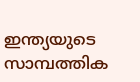ഇന്ത്യയുടെ സാമ്പത്തിക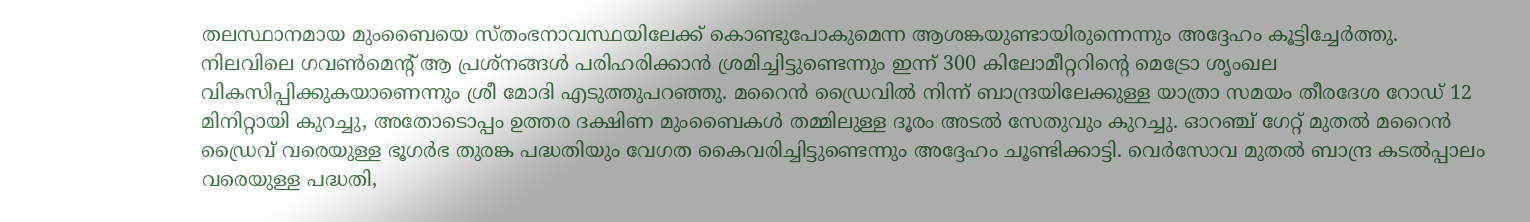തലസ്ഥാനമായ മുംബൈയെ സ്തംഭനാവസ്ഥയിലേക്ക് കൊണ്ടുപോകുമെന്ന ആശങ്കയുണ്ടായിരുന്നെന്നും അദ്ദേഹം കൂട്ടിച്ചേര്‍ത്തു. നിലവിലെ ഗവണ്‍മെന്റ് ആ പ്രശ്നങ്ങള്‍ പരിഹരിക്കാന്‍ ശ്രമിച്ചിട്ടുണ്ടെന്നും ഇന്ന് 300 കിലോമീറ്ററിന്റെ മെട്രോ ശൃംഖല വികസിപ്പിക്കുകയാണെന്നും ശ്രീ മോദി എടുത്തുപറഞ്ഞു. മറൈന്‍ ഡ്രൈവില്‍ നിന്ന് ബാന്ദ്രയിലേക്കുള്ള യാത്രാ സമയം തീരദേശ റോഡ് 12 മിനിറ്റായി കുറച്ചു, അതോടൊപ്പം ഉത്തര ദക്ഷിണ മുംബൈകള്‍ തമ്മിലുള്ള ദൂരം അടല്‍ സേതുവും കുറച്ചു. ഓറഞ്ച് ഗേറ്റ് മുതല്‍ മറൈന്‍ ഡ്രൈവ് വരെയുള്ള ഭൂഗര്‍ഭ തുരങ്ക പദ്ധതിയും വേഗത കൈവരിച്ചിട്ടുണ്ടെന്നും അദ്ദേഹം ചൂണ്ടിക്കാട്ടി. വെര്‍സോവ മുതല്‍ ബാന്ദ്ര കടല്‍പ്പാലം വരെയുള്ള പദ്ധതി,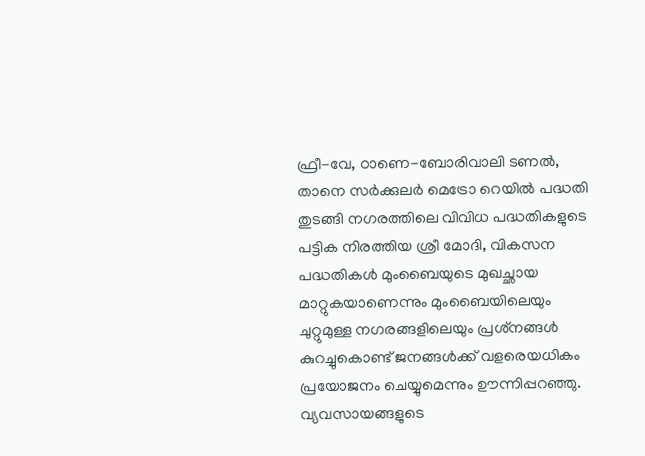ഫ്രീ-വേ, ഠാണെ-ബോരിവാലി ടണല്‍, താനെ സര്‍ക്കുലര്‍ മെട്രോ റെയില്‍ പദ്ധതി തുടങ്ങി നഗരത്തിലെ വിവിധ പദ്ധതികളുടെ പട്ടിക നിരത്തിയ ശ്രീ മോദി, വികസന പദ്ധതികള്‍ മുംബൈയുടെ മുഖച്ഛായ മാറ്റുകയാണെന്നും മുംബൈയിലെയും ചുറ്റുമുള്ള നഗരങ്ങളിലെയും പ്രശ്‌നങ്ങള്‍ കുറച്ചുകൊണ്ട് ജനങ്ങള്‍ക്ക് വളരെയധികം പ്രയോജനം ചെയ്യുമെന്നും ഊന്നിപ്പറഞ്ഞു. വ്യവസായങ്ങളുടെ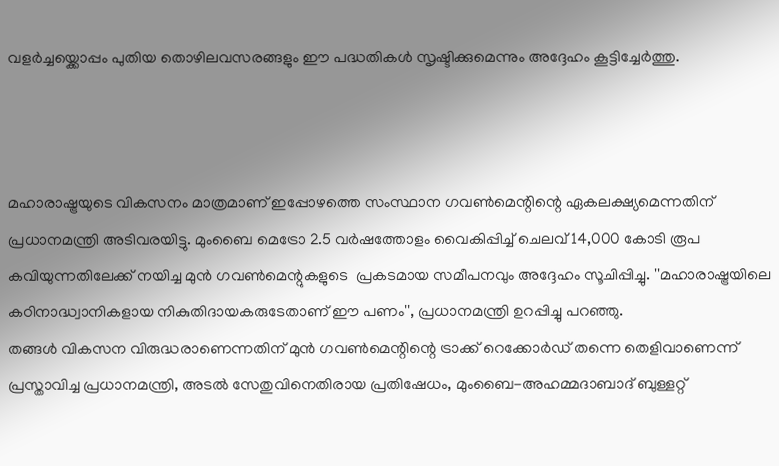വളര്‍ച്ചയ്ക്കൊപ്പം പുതിയ തൊഴിലവസരങ്ങളും ഈ പദ്ധതികള്‍ സൃഷ്ടിക്കുമെന്നും അദ്ദേഹം കൂട്ടിച്ചേര്‍ത്തു.



മഹാരാഷ്ട്രയുടെ വികസനം മാത്രമാണ് ഇപ്പോഴത്തെ സംസ്ഥാന ഗവണ്‍മെന്റിന്റെ ഏകലക്ഷ്യമെന്നതിന് പ്രധാനമന്ത്രി അടിവരയിട്ടു. മുംബൈ മെട്രോ 2.5 വര്‍ഷത്തോളം വൈകിപ്പിച്ച് ചെലവ് 14,000 കോടി രൂപ കവിയുന്നതിലേക്ക് നയിച്ച മുന്‍ ഗവണ്‍മെന്റുകളുടെ  പ്രകടമായ സമീപനവും അദ്ദേഹം സൂചിപ്പിച്ചു. ''മഹാരാഷ്ട്രയിലെ കഠിനാദ്ധ്വാനികളായ നികുതിദായകരുടേതാണ് ഈ പണം'', പ്രധാനമന്ത്രി ഉറപ്പിച്ചു പറഞ്ഞു.
തങ്ങള്‍ വികസന വിരുദ്ധരാണെന്നതിന് മുന്‍ ഗവണ്‍മെന്റിന്റെ ട്രാക്ക് റെക്കോര്‍ഡ് തന്നെ തെളിവാണെന്ന് പ്രസ്താവിച്ച പ്രധാനമന്ത്രി, അടല്‍ സേതുവിനെതിരായ പ്രതിഷേധം, മുംബൈ-അഹമ്മദാബാദ് ബുള്ളറ്റ്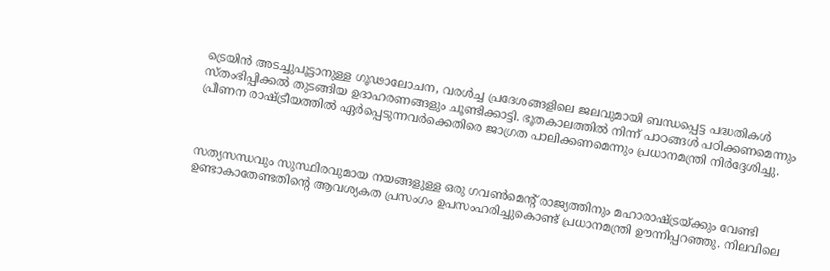ട്രെയിന്‍ അടച്ചുപൂട്ടാനുള്ള ഗൂഢാലോചന, വരള്‍ച്ച പ്രദേശങ്ങളിലെ ജലവുമായി ബന്ധപ്പെട്ട പദ്ധതികള്‍ സ്തംഭിപ്പിക്കല്‍ തുടങ്ങിയ ഉദാഹരണങ്ങളും ചൂണ്ടിക്കാട്ടി. ഭൂതകാലത്തില്‍ നിന്ന് പാഠങ്ങള്‍ പഠിക്കണമെന്നും പ്രീണന രാഷ്ട്രീയത്തില്‍ ഏര്‍പ്പെടുന്നവര്‍ക്കെതിരെ ജാഗ്രത പാലിക്കണമെന്നും പ്രധാനമന്ത്രി നിര്‍ദ്ദേശിച്ചു.



സത്യസന്ധവും സുസ്ഥിരവുമായ നയങ്ങളുള്ള ഒരു ഗവണ്‍മെന്റ് രാജ്യത്തിനും മഹാരാഷ്ട്രയ്ക്കും വേണ്ടി ഉണ്ടാകാതേണ്ടതിന്റെ ആവശ്യകത പ്രസംഗം ഉപസംഹരിച്ചുകൊണ്ട് പ്രധാനമന്ത്രി ഊന്നിപ്പറഞ്ഞു. നിലവിലെ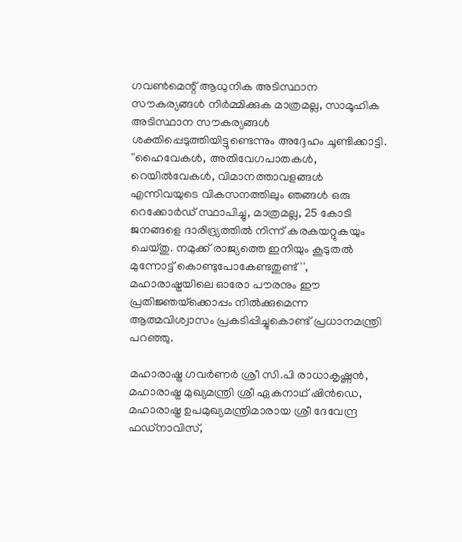ഗവണ്‍മെന്റ് ആധുനിക അടിസ്ഥാന സൗകര്യങ്ങള്‍ നിര്‍മ്മിക്കുക മാത്രമല്ല, സാമൂഹിക അടിസ്ഥാന സൗകര്യങ്ങള്‍ ശക്തിപ്പെടുത്തിയിട്ടുണ്ടെന്നും അദ്ദേഹം ചൂണ്ടിക്കാട്ടി. ''ഹൈവേകള്‍, അതിവേഗപാതകള്‍, റെയില്‍വേകള്‍, വിമാനത്താവളങ്ങള്‍ എന്നിവയുടെ വികസനത്തിലും ഞങ്ങള്‍ ഒരു റെക്കോര്‍ഡ് സ്ഥാപിച്ചു, മാത്രമല്ല, 25 കോടി ജനങ്ങളെ ദാരിദ്ര്യത്തില്‍ നിന്ന് കരകയറ്റുകയും ചെയ്തു. നമുക്ക് രാജ്യത്തെ ഇനിയും കൂടുതല്‍ മുന്നോട്ട് കൊണ്ടുപോകേണ്ടതുണ്ട്'', മഹാരാഷ്ട്രയിലെ ഓരോ പൗരനും ഈ പ്രതിജ്ഞയ്‌ക്കൊപ്പം നില്‍ക്കുമെന്ന ആത്മവിശ്വാസം പ്രകടിപ്പിച്ചുകൊണ്ട് പ്രധാനമന്ത്രി പറഞ്ഞു.

മഹാരാഷ്ട്ര ഗവര്‍ണര്‍ ശ്രീ സി.പി രാധാകൃഷ്ണന്‍, മഹാരാഷ്ട്ര മുഖ്യമന്ത്രി ശ്രീ ഏകനാഥ് ഷിന്‍ഡെ, മഹാരാഷ്ട്ര ഉപമുഖ്യമന്ത്രിമാരായ ശ്രീ ദേവേന്ദ്ര ഫഡ്‌നാവിസ്,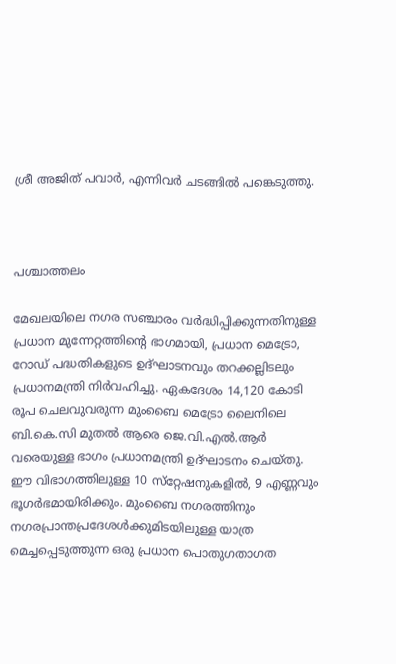ശ്രീ അജിത് പവാര്‍, എന്നിവര്‍ ചടങ്ങില്‍ പങ്കെടുത്തു.



പശ്ചാത്തലം

മേഖലയിലെ നഗര സഞ്ചാരം വര്‍ദ്ധിപ്പിക്കുന്നതിനുള്ള പ്രധാന മുന്നേറ്റത്തിന്റെ ഭാഗമായി, പ്രധാന മെട്രോ, റോഡ് പദ്ധതികളുടെ ഉദ്ഘാടനവും തറക്കല്ലിടലും പ്രധാനമന്ത്രി നിര്‍വഹിച്ചു. ഏകദേശം 14,120 കോടി രൂപ ചെലവുവരുന്ന മുംബൈ മെട്രോ ലൈനിലെ ബി.കെ.സി മുതല്‍ ആരെ ജെ.വി.എല്‍.ആര്‍ വരെയുള്ള ഭാഗം പ്രധാനമന്ത്രി ഉദ്ഘാടനം ചെയ്തു. ഈ വിഭാഗത്തിലുള്ള 10 സ്‌റ്റേഷനുകളില്‍, 9 എണ്ണവും ഭൂഗര്‍ഭമായിരിക്കും. മുംബൈ നഗരത്തിനും നഗരപ്രാന്തപ്രദേശള്‍ക്കുമിടയിലുള്ള യാത്ര മെച്ചപ്പെടുത്തുന്ന ഒരു പ്രധാന പൊതുഗതാഗത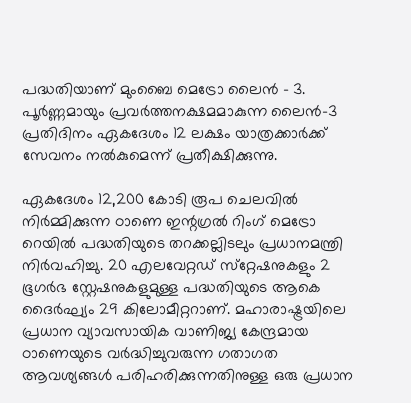പദ്ധതിയാണ് മുംബൈ മെട്രോ ലൈന്‍ - 3. പൂര്‍ണ്ണമായും പ്രവര്‍ത്തനക്ഷമമാകുന്ന ലൈന്‍-3 പ്രതിദിനം ഏകദേശം 12 ലക്ഷം യാത്രക്കാര്‍ക്ക് സേവനം നല്‍കുമെന്ന് പ്രതീക്ഷിക്കുന്നു.

ഏകദേശം 12,200 കോടി രൂപ ചെലവില്‍ നിര്‍മ്മിക്കുന്ന ഠാണെ ഇന്റഗ്രല്‍ റിംഗ് മെട്രോ റെയില്‍ പദ്ധതിയുടെ തറക്കല്ലിടലും പ്രധാനമന്ത്രി നിര്‍വഹിച്ചു. 20 എലവേറ്റഡ് സ്‌റ്റേഷനുകളും 2 ഭൂഗര്‍ഭ സ്റ്റേഷനുകളുമുള്ള പദ്ധതിയുടെ ആകെ ദൈര്‍ഘ്യം 29 കിലോമീറ്ററാണ്. മഹാരാഷ്ട്രയിലെ പ്രധാന വ്യാവസായിക വാണിജ്യ കേന്ദ്രമായ ഠാണെയുടെ വര്‍ദ്ധിച്ചുവരുന്ന ഗതാഗത ആവശ്യങ്ങള്‍ പരിഹരിക്കുന്നതിനുള്ള ഒരു പ്രധാന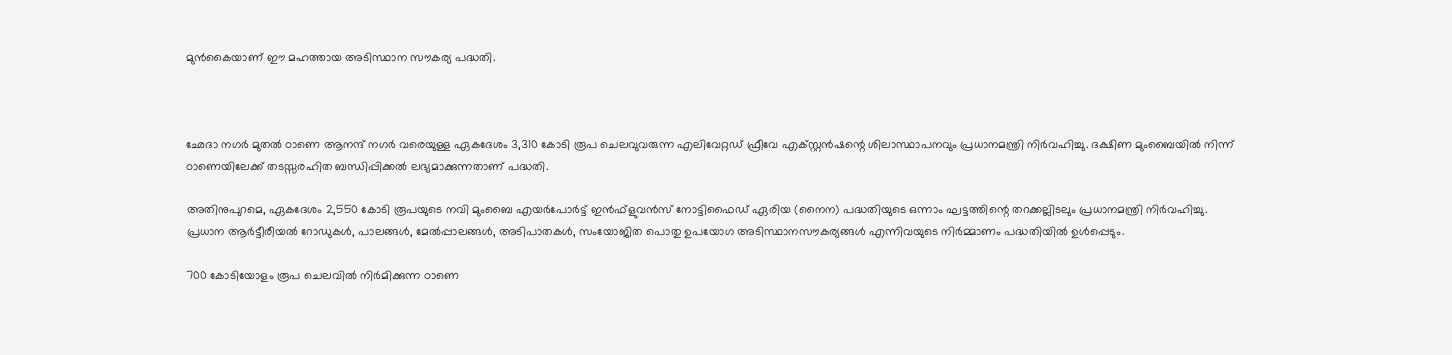മുന്‍കൈയാണ് ഈ മഹത്തായ അടിസ്ഥാന സൗകര്യ പദ്ധതി.



ഛേദാ നഗര്‍ മുതല്‍ ഠാണെ ആനന്ദ് നഗര്‍ വരെയുള്ള ഏകദേശം 3,310 കോടി രൂപ ചെലവുവരുന്ന എലിവേറ്റഡ് ഫ്രീവേ എക്‌സ്റ്റന്‍ഷന്റെ ശിലാസ്ഥാപനവും പ്രധാനമന്ത്രി നിര്‍വഹിച്ചു. ദക്ഷിണ മുംബൈയില്‍ നിന്ന് ഠാണെയിലേക്ക് തടസ്സരഹിത ബന്ധിപ്പിക്കല്‍ ലഭ്യമാക്കുന്നതാണ് പദ്ധതി.

അതിനുപുറമെ, ഏകദേശം 2,550 കോടി രൂപയുടെ നവി മുംബൈ എയര്‍പോര്‍ട്ട് ഇന്‍ഫ്‌ളുവന്‍സ് നോട്ടിഫൈഡ് ഏരിയ (നൈന) പദ്ധതിയുടെ ഒന്നാം ഘട്ടത്തിന്റെ തറക്കല്ലിടലും പ്രധാനമന്ത്രി നിര്‍വഹിച്ചു. പ്രധാന ആര്‍ട്ടീരീയല്‍ റോഡുകള്‍, പാലങ്ങള്‍, മേല്‍പ്പാലങ്ങള്‍, അടിപാതകള്‍, സംയോജിത പൊതു ഉപയോഗ അടിസ്ഥാനസൗകര്യങ്ങള്‍ എന്നിവയുടെ നിര്‍മ്മാണം പദ്ധതിയില്‍ ഉള്‍പ്പെടും.

700 കോടിയോളം രൂപ ചെലവില്‍ നിര്‍മിക്കുന്ന ഠാണെ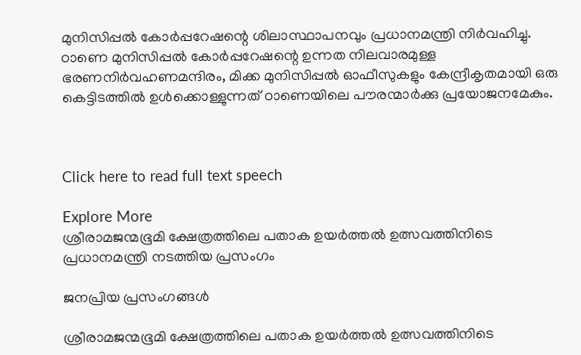മുനിസിപ്പല്‍ കോര്‍പ്പറേഷന്റെ ശിലാസ്ഥാപനവും പ്രധാനമന്ത്രി നിര്‍വഹിച്ചു. ഠാണെ മുനിസിപ്പല്‍ കോര്‍പ്പറേഷന്റെ ഉന്നത നിലവാരമുള്ള ഭരണനിര്‍വഹണമന്ദിരം, മിക്ക മുനിസിപ്പല്‍ ഓഫീസുകളും കേന്ദ്രീകൃതമായി ഒരു കെട്ടിടത്തില്‍ ഉള്‍ക്കൊള്ളുന്നത് ഠാണെയിലെ പൗരന്മാര്‍ക്കു പ്രയോജനമേകും.



Click here to read full text speech

Explore More
ശ്രീരാമജന്മഭൂമി ക്ഷേത്രത്തിലെ പതാക ഉയർത്തൽ ഉത്സവത്തിനിടെ പ്രധാനമന്ത്രി നടത്തിയ പ്രസംഗം

ജനപ്രിയ പ്രസംഗങ്ങൾ

ശ്രീരാമജന്മഭൂമി ക്ഷേത്രത്തിലെ പതാക ഉയർത്തൽ ഉത്സവത്തിനിടെ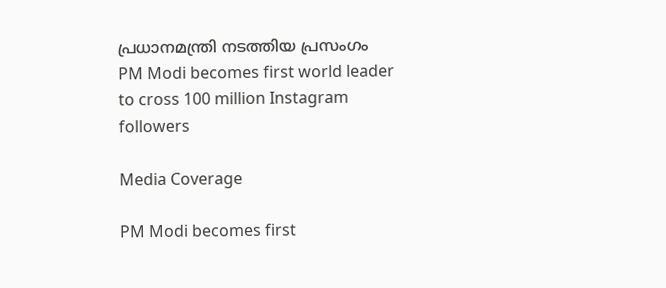പ്രധാനമന്ത്രി നടത്തിയ പ്രസംഗം
PM Modi becomes first world leader to cross 100 million Instagram followers

Media Coverage

PM Modi becomes first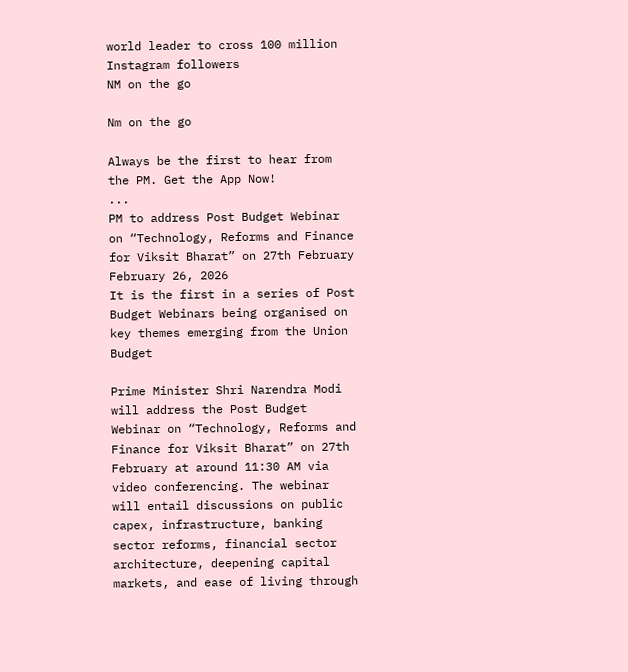world leader to cross 100 million Instagram followers
NM on the go

Nm on the go

Always be the first to hear from the PM. Get the App Now!
...
PM to address Post Budget Webinar on “Technology, Reforms and Finance for Viksit Bharat” on 27th February
February 26, 2026
It is the first in a series of Post Budget Webinars being organised on key themes emerging from the Union Budget

Prime Minister Shri Narendra Modi will address the Post Budget Webinar on “Technology, Reforms and Finance for Viksit Bharat” on 27th February at around 11:30 AM via video conferencing. The webinar will entail discussions on public capex, infrastructure, banking sector reforms, financial sector architecture, deepening capital markets, and ease of living through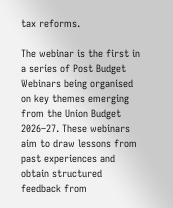tax reforms.

The webinar is the first in a series of Post Budget Webinars being organised on key themes emerging from the Union Budget 2026–27. These webinars aim to draw lessons from past experiences and obtain structured feedback from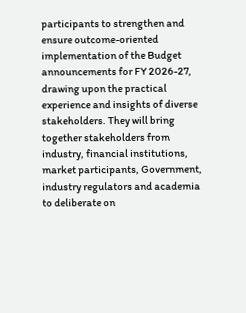participants to strengthen and ensure outcome-oriented implementation of the Budget announcements for FY 2026-27, drawing upon the practical experience and insights of diverse stakeholders. They will bring together stakeholders from industry, financial institutions, market participants, Government, industry regulators and academia to deliberate on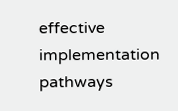effective implementation pathways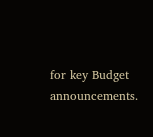for key Budget announcements.